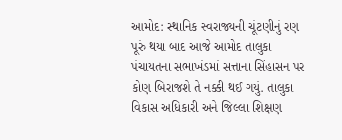આમોદ: સ્થાનિક સ્વરાજ્યની ચૂંટણીનું રણ પૂરું થયા બાદ આજે આમોદ તાલુકા પંચાયતના સભાખંડમાં સત્તાના સિંહાસન પર કોણ બિરાજશે તે નક્કી થઈ ગયું. તાલુકા વિકાસ અધિકારી અને જિલ્લા શિક્ષણ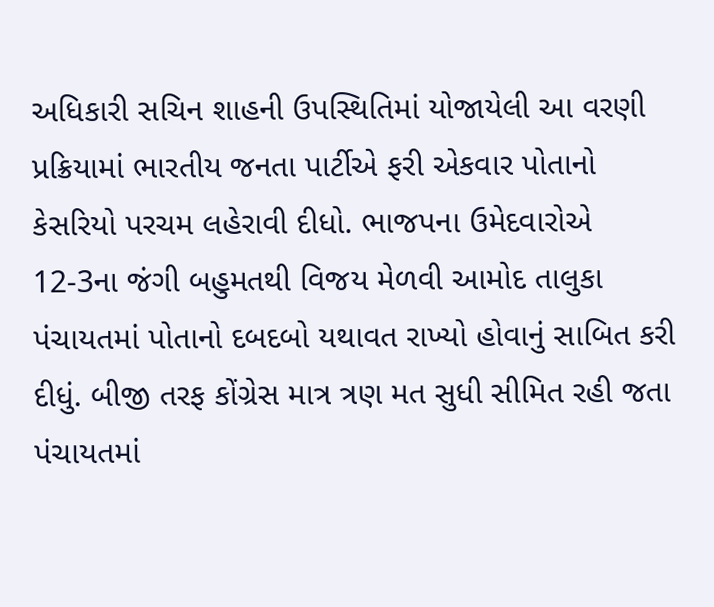અધિકારી સચિન શાહની ઉપસ્થિતિમાં યોજાયેલી આ વરણી પ્રક્રિયામાં ભારતીય જનતા પાર્ટીએ ફરી એકવાર પોતાનો કેસરિયો પરચમ લહેરાવી દીધો. ભાજપના ઉમેદવારોએ 12-3ના જંગી બહુમતથી વિજય મેળવી આમોદ તાલુકા પંચાયતમાં પોતાનો દબદબો યથાવત રાખ્યો હોવાનું સાબિત કરી દીધું. બીજી તરફ કોંગ્રેસ માત્ર ત્રણ મત સુધી સીમિત રહી જતા પંચાયતમાં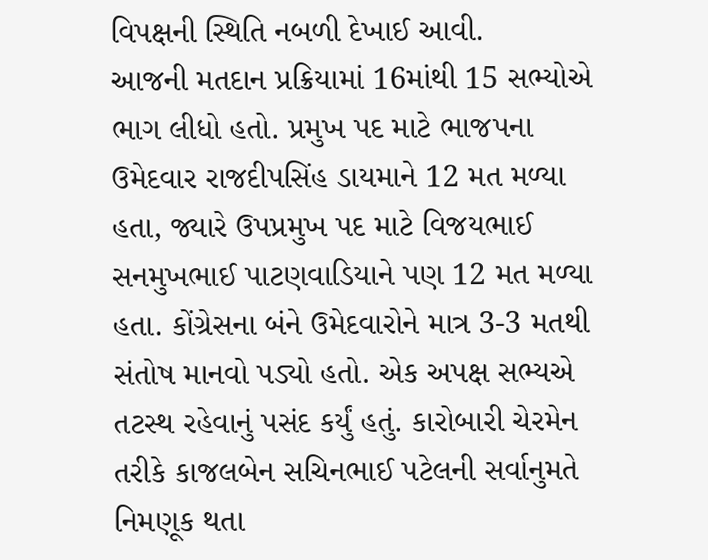વિપક્ષની સ્થિતિ નબળી દેખાઈ આવી.
આજની મતદાન પ્રક્રિયામાં 16માંથી 15 સભ્યોએ ભાગ લીધો હતો. પ્રમુખ પદ માટે ભાજપના ઉમેદવાર રાજદીપસિંહ ડાયમાને 12 મત મળ્યા હતા, જ્યારે ઉપપ્રમુખ પદ માટે વિજયભાઈ સનમુખભાઈ પાટણવાડિયાને પણ 12 મત મળ્યા હતા. કોંગ્રેસના બંને ઉમેદવારોને માત્ર 3-3 મતથી સંતોષ માનવો પડ્યો હતો. એક અપક્ષ સભ્યએ તટસ્થ રહેવાનું પસંદ કર્યું હતું. કારોબારી ચેરમેન તરીકે કાજલબેન સચિનભાઈ પટેલની સર્વાનુમતે નિમણૂક થતા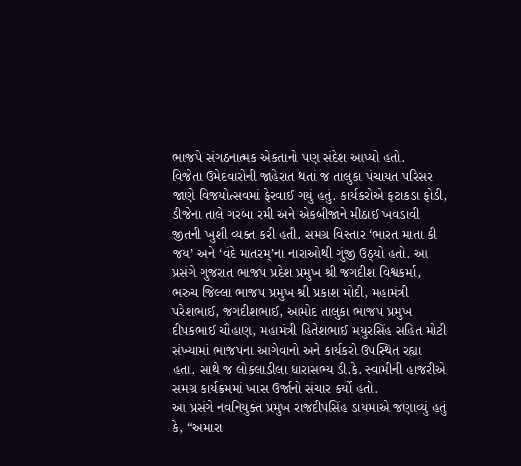ભાજપે સંગઠનાત્મક એકતાનો પણ સંદેશ આપ્યો હતો.
વિજેતા ઉમેદવારોની જાહેરાત થતાં જ તાલુકા પંચાયત પરિસર જાણે વિજયોત્સવમાં ફેરવાઈ ગયું હતું. કાર્યકરોએ ફટાકડા ફોડી, ડીજેના તાલે ગરબા રમી અને એકબીજાને મીઠાઈ ખવડાવી જીતની ખુશી વ્યક્ત કરી હતી. સમગ્ર વિસ્તાર ‘ભારત માતા કી જય’ અને ‘વંદે માતરમ્’ના નારાઓથી ગુંજી ઉઠ્યો હતો. આ પ્રસંગે ગુજરાત ભાજપ પ્રદેશ પ્રમુખ શ્રી જગદીશ વિશ્વકર્મા, ભરુચ જિલ્લા ભાજપ પ્રમુખ શ્રી પ્રકાશ મોદી, મહામંત્રી પરેશભાઈ, જગદીશભાઈ, આમોદ તાલુકા ભાજપ પ્રમુખ દીપકભાઈ ચૌહાણ, મહામંત્રી હિતેશભાઈ મયુરસિંહ સહિત મોટી સંખ્યામાં ભાજપના આગેવાનો અને કાર્યકરો ઉપસ્થિત રહ્યા હતા. સાથે જ લોકલાડીલા ધારાસભ્ય ડી.કે. સ્વામીની હાજરીએ સમગ્ર કાર્યક્રમમાં ખાસ ઉર્જાનો સંચાર કર્યો હતો.
આ પ્રસંગે નવનિયુક્ત પ્રમુખ રાજદીપસિંહ ડાયમાએ જણાવ્યું હતું કે, “અમારા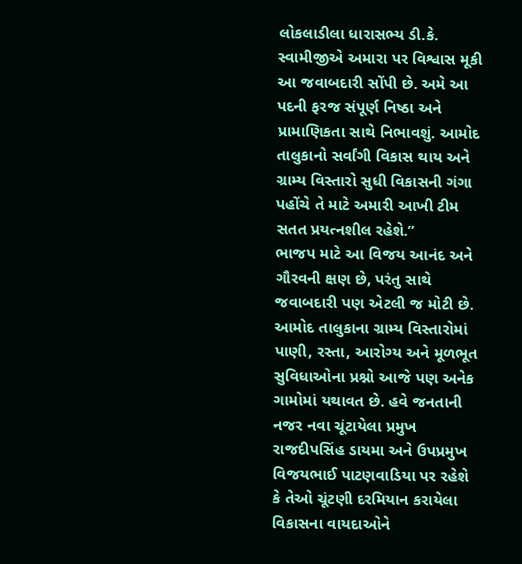લોકલાડીલા ધારાસભ્ય ડી.કે. સ્વામીજીએ અમારા પર વિશ્વાસ મૂકી આ જવાબદારી સોંપી છે. અમે આ પદની ફરજ સંપૂર્ણ નિષ્ઠા અને પ્રામાણિકતા સાથે નિભાવશું. આમોદ તાલુકાનો સર્વાંગી વિકાસ થાય અને ગ્રામ્ય વિસ્તારો સુધી વિકાસની ગંગા પહોંચે તે માટે અમારી આખી ટીમ સતત પ્રયત્નશીલ રહેશે.”
ભાજપ માટે આ વિજય આનંદ અને ગૌરવની ક્ષણ છે, પરંતુ સાથે જવાબદારી પણ એટલી જ મોટી છે. આમોદ તાલુકાના ગ્રામ્ય વિસ્તારોમાં પાણી, રસ્તા, આરોગ્ય અને મૂળભૂત સુવિધાઓના પ્રશ્નો આજે પણ અનેક ગામોમાં યથાવત છે. હવે જનતાની નજર નવા ચૂંટાયેલા પ્રમુખ રાજદીપસિંહ ડાયમા અને ઉપપ્રમુખ વિજયભાઈ પાટણવાડિયા પર રહેશે કે તેઓ ચૂંટણી દરમિયાન કરાયેલા વિકાસના વાયદાઓને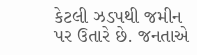કેટલી ઝડપથી જમીન પર ઉતારે છે. જનતાએ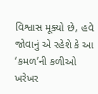વિશ્વાસ મૂક્યો છે, હવે જોવાનું એ રહેશે કે આ ‘કમળ’ની કળીઓ ખરેખર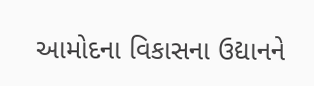આમોદના વિકાસના ઉદ્યાનને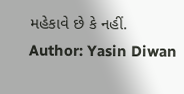મહેકાવે છે કે નહીં.
Author: Yasin Diwan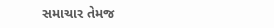સમાચાર તેમજ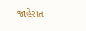જાહેરાત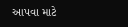આપવા માટે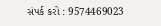સંપર્ક કરો : 9574469023